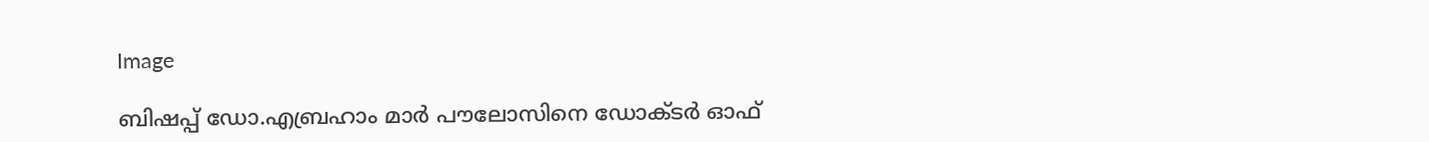Image

ബിഷപ്പ് ഡോ.എബ്രഹാം മാര്‍ പൗലോസിനെ ഡോക്ടര്‍ ഓഫ്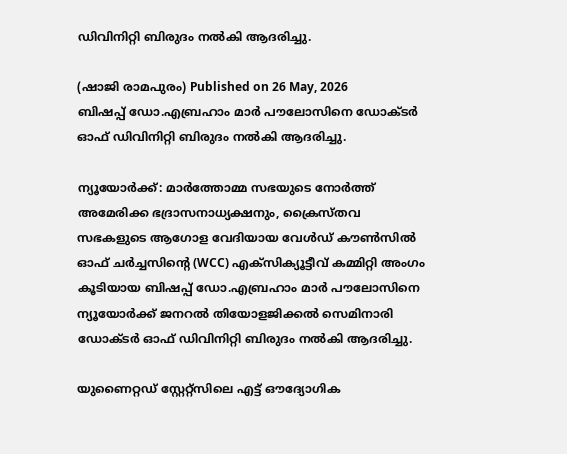ഡിവിനിറ്റി ബിരുദം നല്‍കി ആദരിച്ചു.

(ഷാജി രാമപുരം) Published on 26 May, 2026
ബിഷപ്പ് ഡോ.എബ്രഹാം മാര്‍ പൗലോസിനെ ഡോക്ടര്‍ ഓഫ് ഡിവിനിറ്റി ബിരുദം നല്‍കി ആദരിച്ചു.

ന്യൂയോര്‍ക്ക്: മാര്‍ത്തോമ്മ സഭയുടെ നോര്‍ത്ത് അമേരിക്ക ഭദ്രാസനാധ്യക്ഷനും, ക്രൈസ്തവ സഭകളുടെ ആഗോള വേദിയായ വേള്‍ഡ് കൗണ്‍സില്‍ ഓഫ് ചര്‍ച്ചസിന്റെ (WCC) എക്‌സിക്യൂട്ടീവ് കമ്മിറ്റി അംഗം കൂടിയായ ബിഷപ്പ് ഡോ.എബ്രഹാം മാര്‍ പൗലോസിനെ ന്യൂയോര്‍ക്ക് ജനറല്‍ തിയോളജിക്കല്‍ സെമിനാരി ഡോക്ടര്‍ ഓഫ് ഡിവിനിറ്റി ബിരുദം നല്‍കി ആദരിച്ചു.

യുണൈറ്റഡ് സ്റ്റേറ്റ്‌സിലെ എട്ട് ഔദ്യോഗിക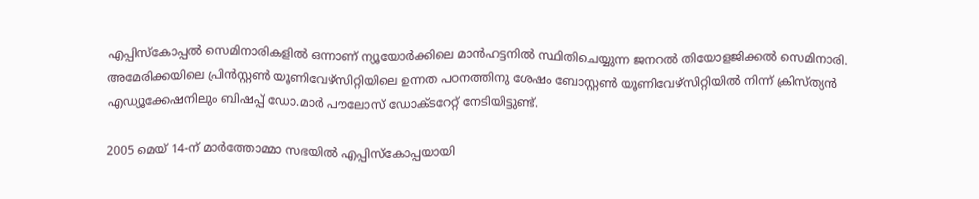എപ്പിസ്‌കോപ്പല്‍ സെമിനാരികളില്‍ ഒന്നാണ് ന്യൂയോര്‍ക്കിലെ മാന്‍ഹട്ടനില്‍ സ്ഥിതിചെയ്യുന്ന ജനറല്‍ തിയോളജിക്കല്‍ സെമിനാരി. അമേരിക്കയിലെ പ്രിന്‍സ്റ്റണ്‍ യൂണിവേഴ്സിറ്റിയിലെ ഉന്നത പഠനത്തിനു ശേഷം ബോസ്റ്റണ്‍ യൂണിവേഴ്സിറ്റിയില്‍ നിന്ന് ക്രിസ്ത്യന്‍ എഡ്യൂക്കേഷനിലും ബിഷപ്പ് ഡോ.മാര്‍ പൗലോസ് ഡോക്ടറേറ്റ് നേടിയിട്ടുണ്ട്.

2005 മെയ് 14-ന് മാര്‍ത്തോമ്മാ സഭയില്‍ എപ്പിസ്‌കോപ്പയായി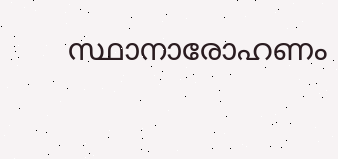സ്ഥാനാരോഹണം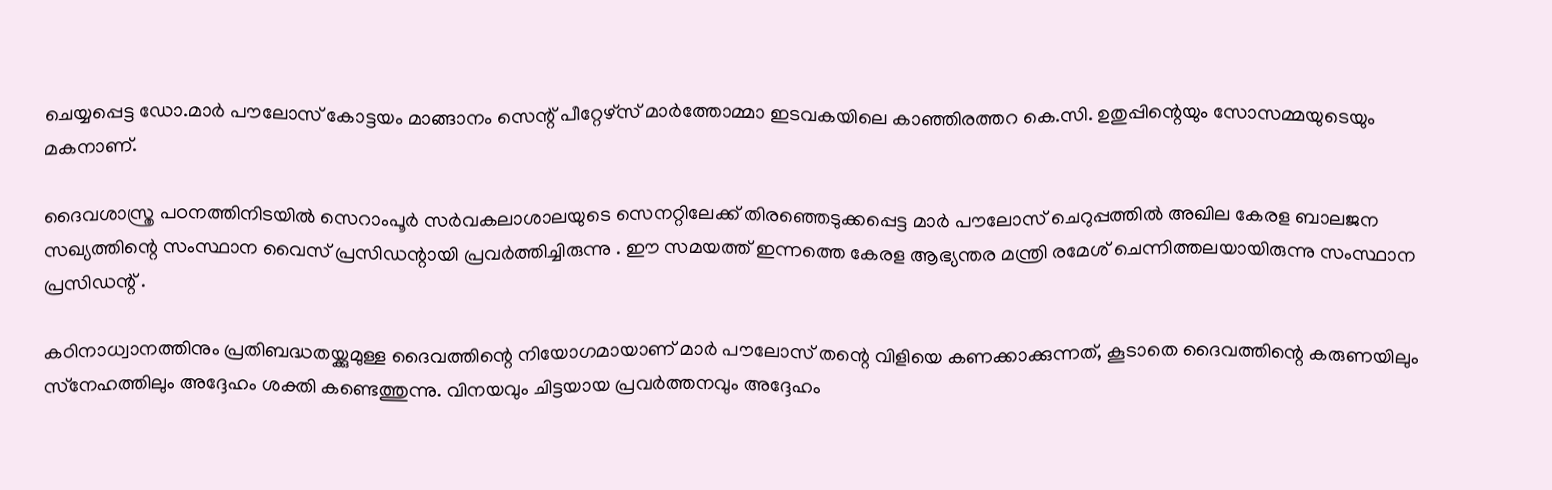ചെയ്യപ്പെട്ട ഡോ.മാര്‍ പൗലോസ് കോട്ടയം മാങ്ങാനം സെന്റ് പീറ്റേഴ്സ് മാര്‍ത്തോമ്മാ ഇടവകയിലെ കാഞ്ഞിരത്തറ കെ.സി. ഉതുപ്പിന്റെയും സോസമ്മയുടെയും മകനാണ്.

ദൈവശാസ്ത്ര പഠനത്തിനിടയില്‍ സെറാംപൂര്‍ സര്‍വകലാശാലയുടെ സെനറ്റിലേക്ക് തിരഞ്ഞെടുക്കപ്പെട്ട മാര്‍ പൗലോസ് ചെറുപ്പത്തില്‍ അഖില കേരള ബാലജന സഖ്യത്തിന്റെ സംസ്ഥാന വൈസ് പ്രസിഡന്റായി പ്രവര്‍ത്തിച്ചിരുന്നു . ഈ സമയത്ത് ഇന്നത്തെ കേരള ആഭ്യന്തര മന്ത്രി രമേശ് ചെന്നിത്തലയായിരുന്നു സംസ്ഥാന
പ്രസിഡന്റ് .

കഠിനാധ്വാനത്തിനും പ്രതിബദ്ധതയ്ക്കുമുള്ള ദൈവത്തിന്റെ നിയോഗമായാണ് മാര്‍ പൗലോസ് തന്റെ വിളിയെ കണക്കാക്കുന്നത്, കൂടാതെ ദൈവത്തിന്റെ കരുണയിലും സ്‌നേഹത്തിലും അദ്ദേഹം ശക്തി കണ്ടെത്തുന്നു. വിനയവും ചിട്ടയായ പ്രവര്‍ത്തനവും അദ്ദേഹം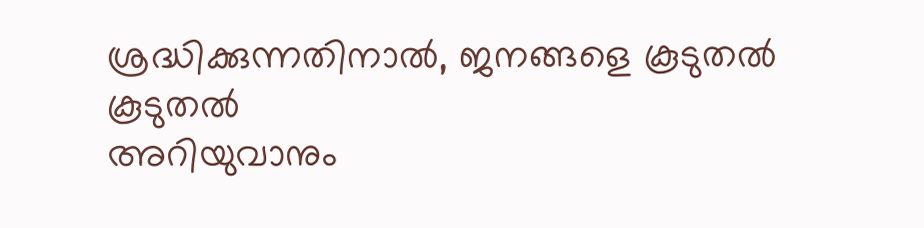ശ്രദ്ധിക്കുന്നതിനാല്‍, ജനങ്ങളെ കൂടുതല്‍ കൂടുതല്‍
അറിയുവാനും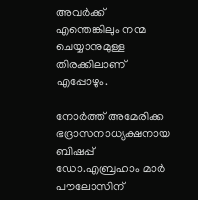അവര്‍ക്ക് എന്തെങ്കിലും നന്മ ചെയ്യാനുമുള്ള തിരക്കിലാണ്  എപ്പോഴും.

നോര്‍ത്ത് അമേരിക്ക ഭദ്രാസനാധ്യക്ഷനായ ബിഷപ്പ് ഡോ.എബ്രഹാം മാര്‍ പൗലോസിന്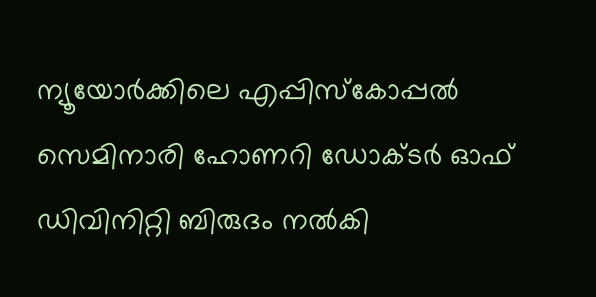ന്യൂയോര്‍ക്കിലെ എപ്പിസ്‌കോപ്പല്‍ സെമിനാരി ഹോണറി ഡോക്ടര്‍ ഓഫ് ഡിവിനിറ്റി ബിരുദം നല്‍കി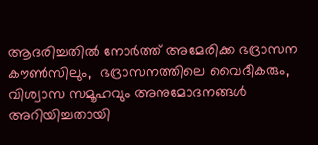ആദരിച്ചതില്‍ നോര്‍ത്ത് അമേരിക്ക ഭദ്രാസന കൗണ്‍സിലും,  ഭദ്രാസനത്തിലെ വൈദീകരും, വിശ്വാസ സമൂഹവും അനുമോദനങ്ങള്‍ അറിയിച്ചതായി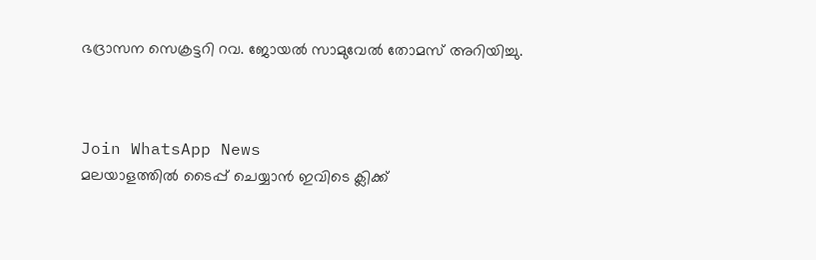ഭദ്രാസന സെക്രട്ടറി റവ. ജോയല്‍ സാമുവേല്‍ തോമസ് അറിയിച്ചു.



Join WhatsApp News
മലയാളത്തില്‍ ടൈപ്പ് ചെയ്യാന്‍ ഇവിടെ ക്ലിക്ക്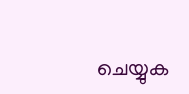ചെയ്യുക